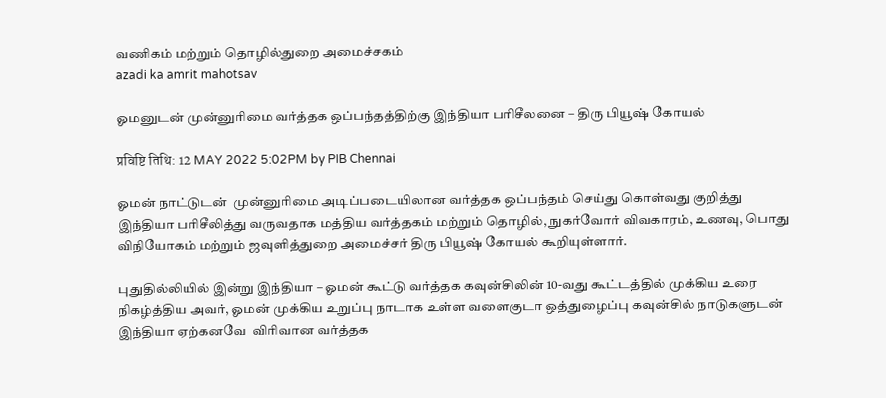வணிகம் மற்றும் தொழில்துறை அமைச்சகம்
azadi ka amrit mahotsav

ஓமனுடன் முன்னுரிமை வர்த்தக ஒப்பந்தத்திற்கு இந்தியா பரிசீலனை – திரு பியூஷ் கோயல்

प्रविष्टि तिथि: 12 MAY 2022 5:02PM by PIB Chennai

ஓமன் நாட்டுடன்  முன்னுரிமை அடிப்படையிலான வர்த்தக ஒப்பந்தம் செய்து கொள்வது குறித்து இந்தியா பரிசீலித்து வருவதாக மத்திய வர்த்தகம் மற்றும் தொழில், நுகர்வோர் விவகாரம், உணவு, பொது விநியோகம் மற்றும் ஜவுளித்துறை அமைச்சர் திரு பியூஷ் கோயல் கூறியுள்ளார்.

புதுதில்லியில் இன்று இந்தியா – ஓமன் கூட்டு வர்த்தக கவுன்சிலின் 10-வது கூட்டத்தில் முக்கிய உரை நிகழ்த்திய அவர், ஓமன் முக்கிய உறுப்பு நாடாக உள்ள வளைகுடா ஒத்துழைப்பு கவுன்சில் நாடுகளுடன் இந்தியா ஏற்கனவே  விரிவான வர்த்தக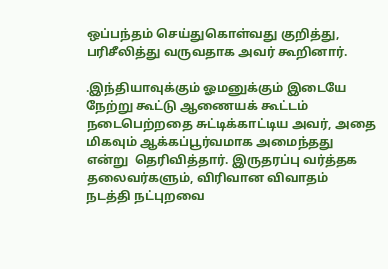ஒப்பந்தம் செய்துகொள்வது குறித்து,  பரிசீலித்து வருவதாக அவர் கூறினார்.

.இந்தியாவுக்கும் ஓமனுக்கும் இடையே நேற்று கூட்டு ஆணையக் கூட்டம் நடைபெற்றதை சுட்டிக்காட்டிய அவர், அதை மிகவும் ஆக்கப்பூர்வமாக அமைந்தது என்று  தெரிவித்தார். இருதரப்பு வர்த்தக தலைவர்களும், விரிவான விவாதம் நடத்தி நட்புறவை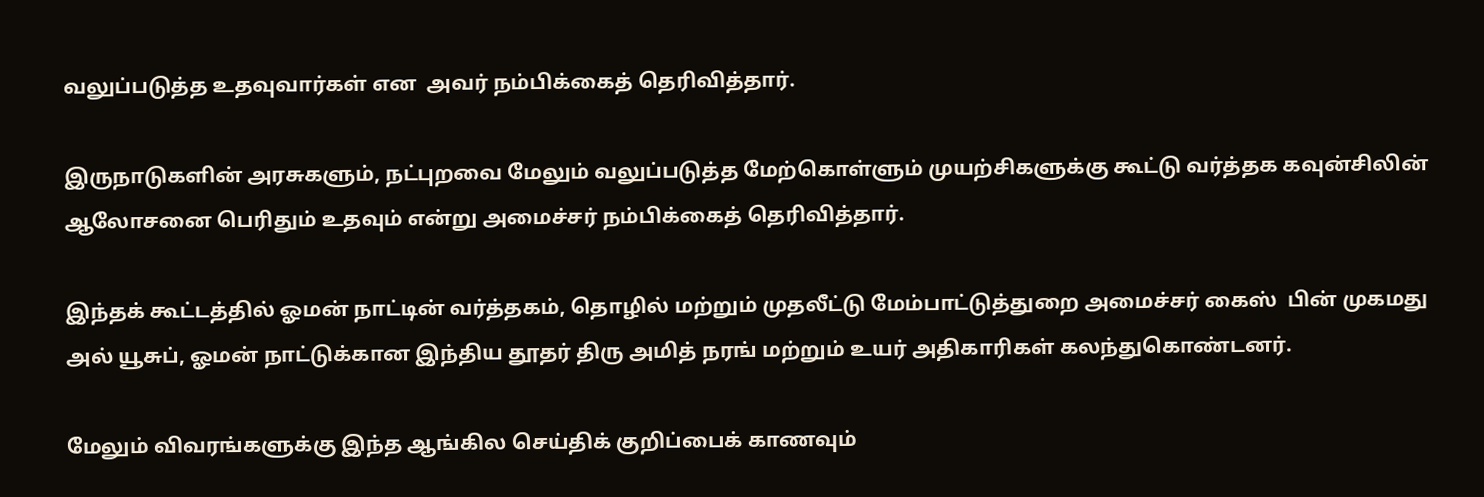வலுப்படுத்த உதவுவார்கள் என  அவர் நம்பிக்கைத் தெரிவித்தார்.

இருநாடுகளின் அரசுகளும், நட்புறவை மேலும் வலுப்படுத்த மேற்கொள்ளும் முயற்சிகளுக்கு கூட்டு வர்த்தக கவுன்சிலின் ஆலோசனை பெரிதும் உதவும் என்று அமைச்சர் நம்பிக்கைத் தெரிவித்தார்.

இந்தக் கூட்டத்தில் ஓமன் நாட்டின் வர்த்தகம், தொழில் மற்றும் முதலீட்டு மேம்பாட்டுத்துறை அமைச்சர் கைஸ்  பின் முகமது அல் யூசுப், ஓமன் நாட்டுக்கான இந்திய தூதர் திரு அமித் நரங் மற்றும் உயர் அதிகாரிகள் கலந்துகொண்டனர்.

மேலும் விவரங்களுக்கு இந்த ஆங்கில செய்திக் குறிப்பைக் காணவும்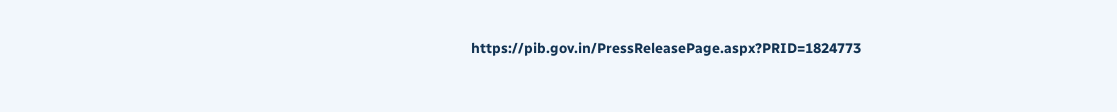https://pib.gov.in/PressReleasePage.aspx?PRID=1824773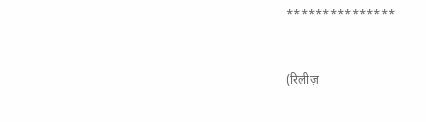***************


(रिलीज़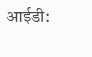आईडी: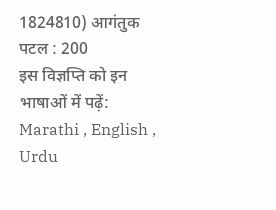1824810) आगंतुक पटल : 200
इस विज्ञप्ति को इन भाषाओं में पढ़ें: Marathi , English , Urdu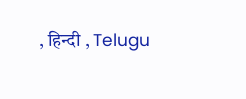, हिन्दी , Telugu